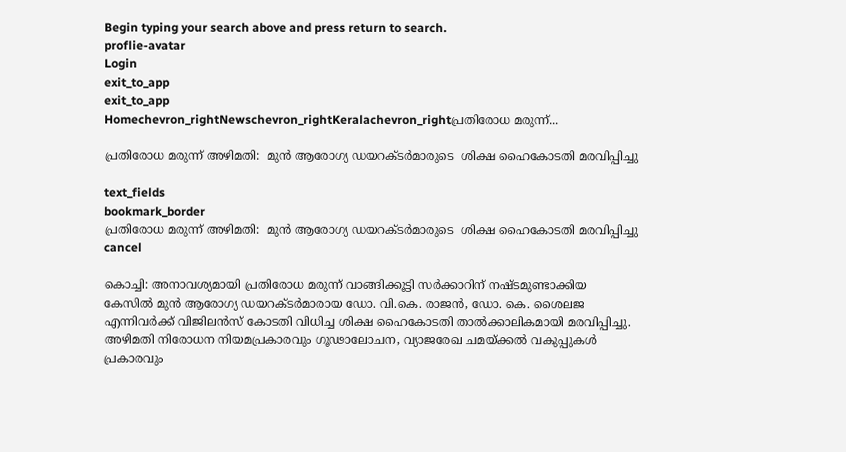Begin typing your search above and press return to search.
proflie-avatar
Login
exit_to_app
exit_to_app
Homechevron_rightNewschevron_rightKeralachevron_rightപ്രതിരോധ മരുന്ന്...

പ്രതിരോധ മരുന്ന് അഴിമതി:  മുൻ ആരോഗ്യ ഡയറക്ടർമാരുടെ  ശിക്ഷ ഹൈകോടതി മരവിപ്പിച്ചു

text_fields
bookmark_border
പ്രതിരോധ മരുന്ന് അഴിമതി:  മുൻ ആരോഗ്യ ഡയറക്ടർമാരുടെ  ശിക്ഷ ഹൈകോടതി മരവിപ്പിച്ചു
cancel

കൊച്ചി: അനാവശ്യമായി പ്രതിരോധ മരുന്ന് വാങ്ങിക്കൂട്ടി സർക്കാറിന് നഷ്ടമുണ്ടാക്കിയ കേസിൽ മുൻ ആരോഗ്യ ഡയറക്ടർമാരായ ഡോ. വി.കെ. രാജൻ, ഡോ. കെ. ശൈലജ എന്നിവർക്ക് വിജിലൻസ് കോടതി വിധിച്ച ശിക്ഷ ഹൈകോടതി താൽക്കാലികമായി മരവിപ്പിച്ചു. അഴിമതി നിരോധന നിയമപ്രകാരവും ഗൂഢാലോചന, വ്യാജരേഖ ചമയ്ക്കൽ വകുപ്പുകൾ പ്രകാരവും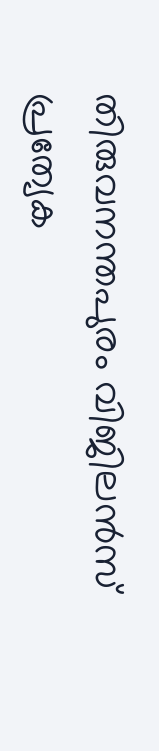തിരുവനന്തപുരം വിജിലൻസ് പ്രത്യേക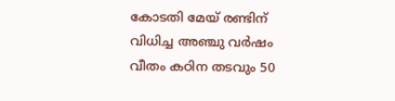കോടതി മേയ് രണ്ടിന് വിധിച്ച അഞ്ചു വർഷം വീതം കഠിന തടവും 50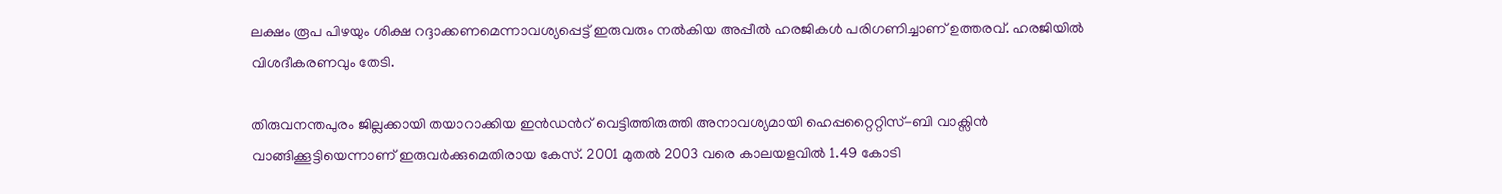ലക്ഷം രൂപ പിഴയും ശിക്ഷ റദ്ദാക്കണമെന്നാവശ്യപ്പെട്ട് ഇരുവരും നൽകിയ അപ്പീൽ ഹരജികൾ പരിഗണിച്ചാണ് ഉത്തരവ്. ഹരജിയിൽ വിശദീകരണവും തേടി.

തിരുവനന്തപുരം ജില്ലക്കായി തയാറാക്കിയ ഇൻഡൻറ് വെട്ടിത്തിരുത്തി അനാവശ്യമായി ഹെപ്പറ്റൈറ്റിസ്-ബി വാക്സിൻ വാങ്ങിക്കൂട്ടിയെന്നാണ് ഇരുവർക്കുമെതിരായ കേസ്. 2001 മുതൽ 2003 വരെ കാലയളവിൽ 1.49 കോടി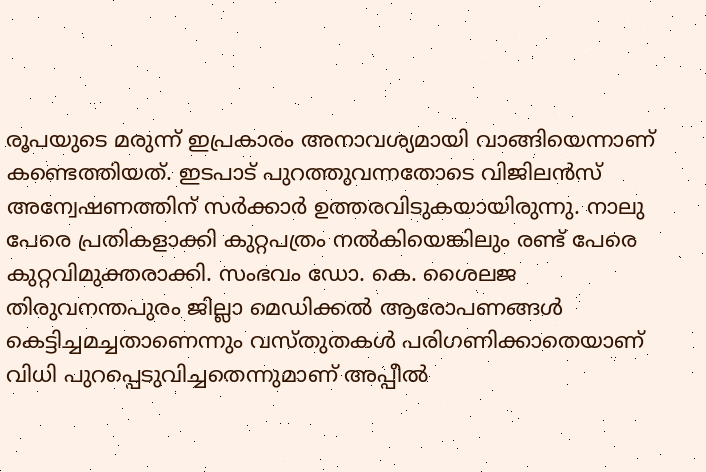രൂപയുടെ മരുന്ന് ഇപ്രകാരം അനാവശ്യമായി വാങ്ങിയെന്നാണ് കണ്ടെത്തിയത്. ഇടപാട് പുറത്തുവന്നതോടെ വിജിലൻസ് അന്വേഷണത്തിന് സർക്കാർ ഉത്തരവിടുകയായിരുന്നു. നാലു പേരെ പ്രതികളാക്കി കുറ്റപത്രം നൽകിയെങ്കിലും രണ്ട് പേരെ കുറ്റവിമുക്തരാക്കി. സംഭവം ഡോ. കെ. ശൈലജ തിരുവനന്തപുരം ജില്ലാ മെഡിക്കൽ ആരോപണങ്ങൾ കെട്ടിച്ചമച്ചതാണെന്നും വസ്തുതകൾ പരിഗണിക്കാതെയാണ് വിധി പുറപ്പെടുവിച്ചതെന്നുമാണ് അപ്പീൽ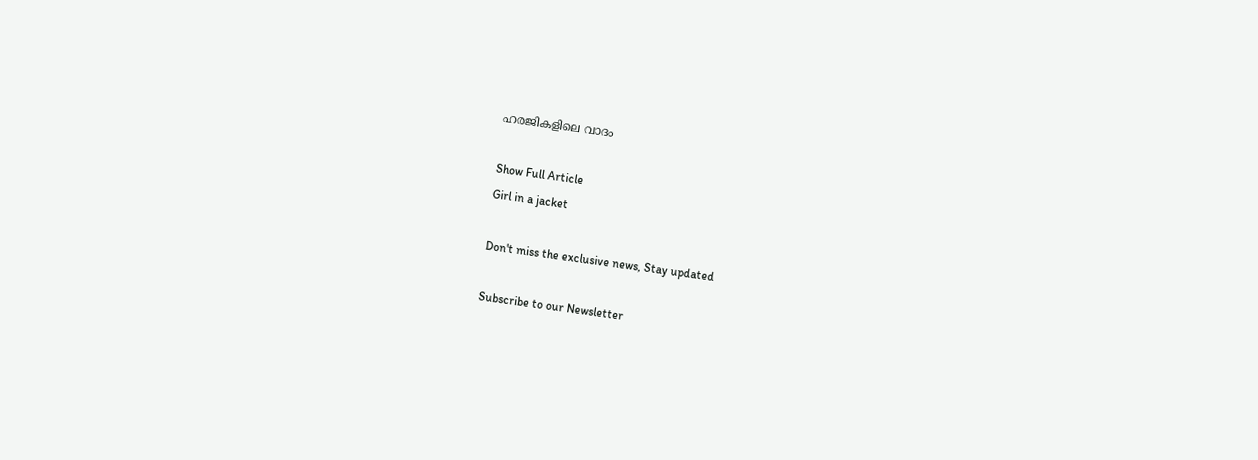ഹരജികളിലെ വാദം

Show Full Article
Girl in a jacket

Don't miss the exclusive news, Stay updated

Subscribe to our Newsletter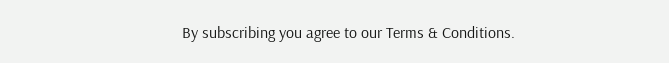By subscribing you agree to our Terms & Conditions.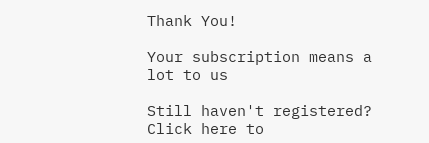Thank You!

Your subscription means a lot to us

Still haven't registered? Click here to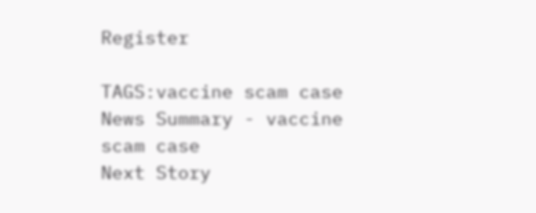Register

TAGS:vaccine scam case
News Summary - vaccine scam case
Next Story